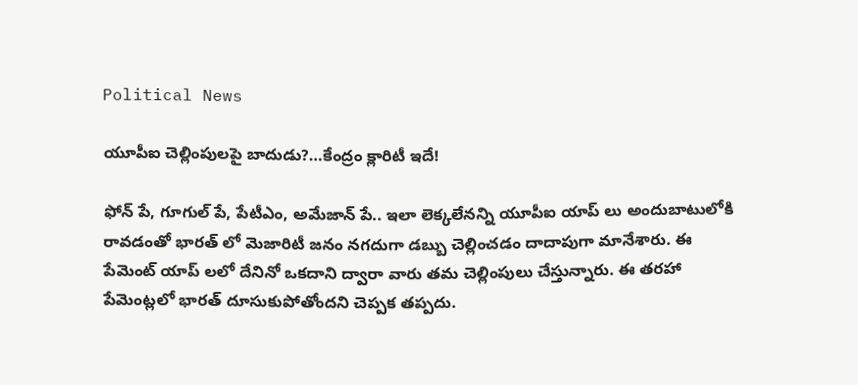Political News

యూపీఐ చెల్లింపులపై బాదుడు?…కేంద్రం క్లారిటీ ఇదే!

ఫోన్ పే, గూగుల్ పే, పేటీఎం, అమేజాన్ పే.. ఇలా లెక్కలేనన్ని యూపీఐ యాప్ లు అందుబాటులోకి రావడంతో భారత్ లో మెజారిటీ జనం నగదుగా డబ్బు చెల్లించడం దాదాపుగా మానేశారు. ఈ పేమెంట్ యాప్ లలో దేనినో ఒకదాని ద్వారా వారు తమ చెల్లింపులు చేస్తున్నారు. ఈ తరహా పేమెంట్లలో భారత్ దూసుకుపోతోందని చెప్పక తప్పదు.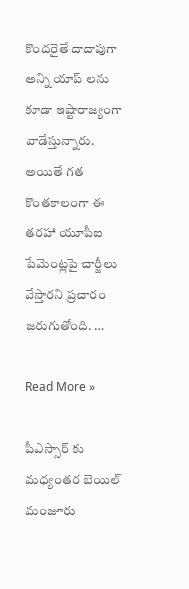కొందరైతే దాదాపుగా అన్ని యాప్ లను కూడా ఇష్టారాజ్యంగా వాడేస్తున్నారు. అయితే గత కొంతకాలంగా ఈ తరహా యూపీఐ పేమెంట్లపై చార్జీలు వేస్తారని ప్రచారం జరుగుతోంది. …

Read More »

పీఎస్సార్ కు మధ్యంతర బెయిల్ మంజూరు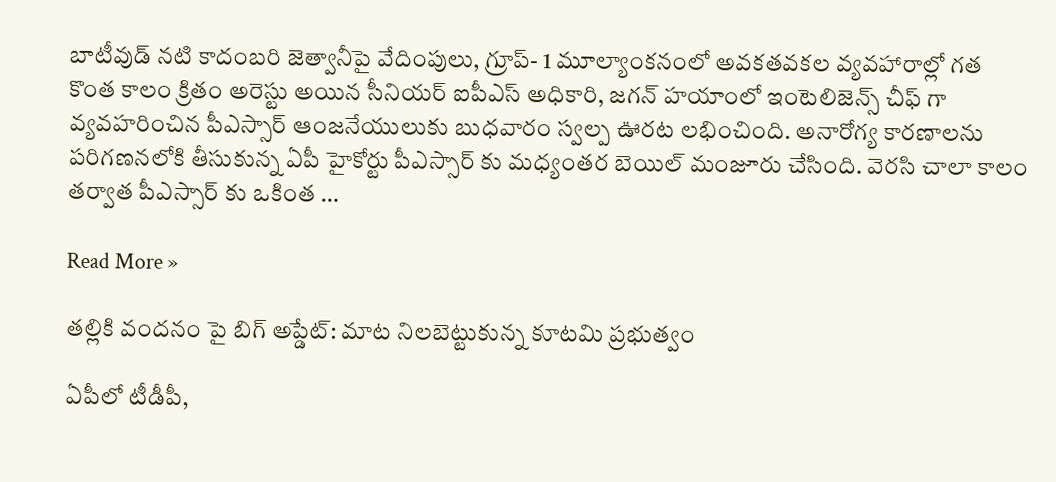బాటీవుడ్ నటి కాదంబరి జెత్వానీపై వేదింపులు, గ్రూప్- 1 మూల్యాంకనంలో అవకతవకల వ్యవహారాల్లో గత కొంత కాలం క్రితం అరెస్టు అయిన సీనియర్ ఐపీఎస్ అధికారి, జగన్ హయాంలో ఇంటెలిజెన్స్ చీఫ్ గా వ్యవహరించిన పీఎస్సార్ ఆంజనేయులుకు బుధవారం స్వల్ప ఊరట లభించింది. అనారోగ్య కారణాలను పరిగణనలోకి తీసుకున్న ఏపీ హైకోర్టు పీఎస్సార్ కు మధ్యంతర బెయిల్ మంజూరు చేసింది. వెరసి చాలా కాలం తర్వాత పీఎస్సార్ కు ఒకింత …

Read More »

తల్లికి వందనం పై బిగ్ అప్డేట్: మాట నిలబెట్టుకున్న కూటమి ప్రభుత్వం

ఏపీలో టీడీపీ,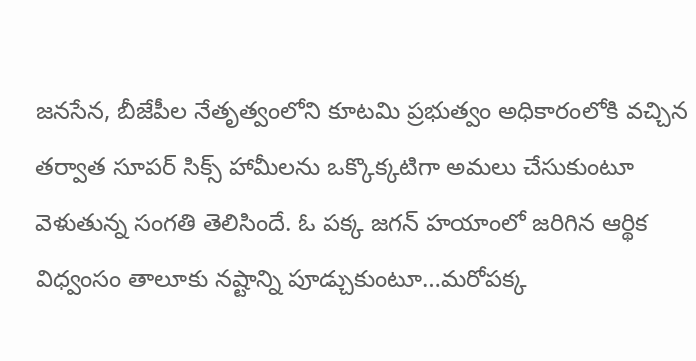జనసేన, బీజేపీల నేతృత్వంలోని కూటమి ప్రభుత్వం అధికారంలోకి వచ్చిన తర్వాత సూపర్ సిక్స్ హామీలను ఒక్కొక్కటిగా అమలు చేసుకుంటూ వెళుతున్న సంగతి తెలిసిందే. ఓ పక్క జగన్ హయాంలో జరిగిన ఆర్థిక విధ్వంసం తాలూకు నష్టాన్ని పూడ్చుకుంటూ…మరోపక్క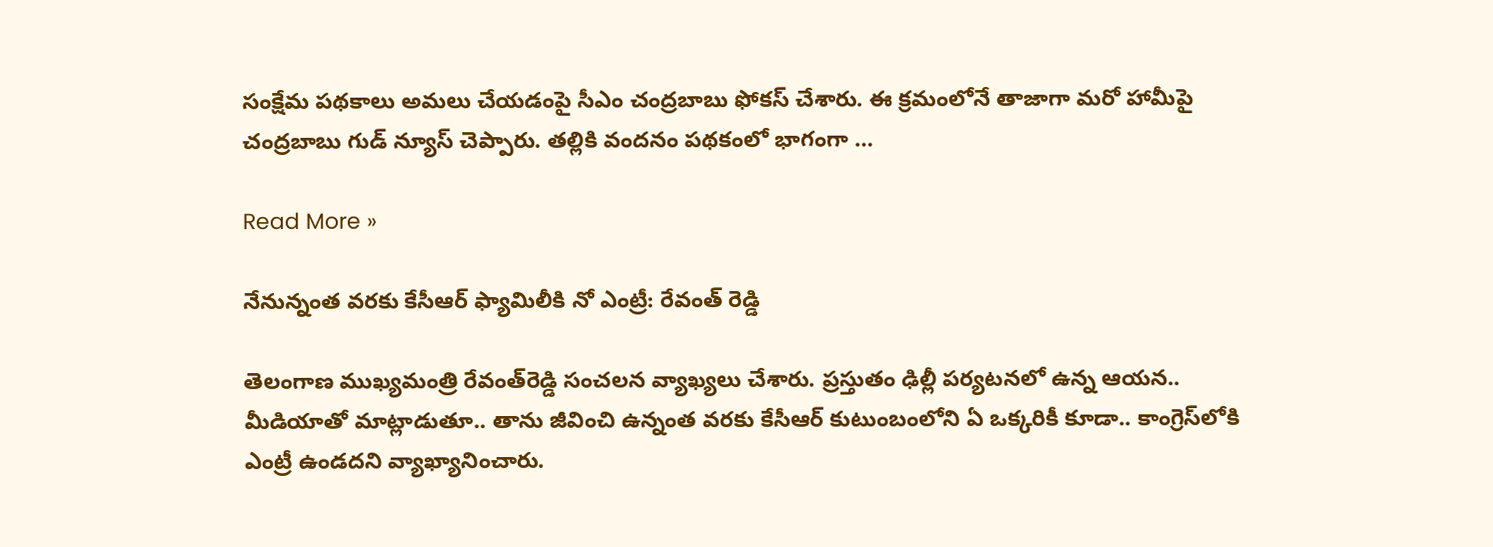సంక్షేమ పథకాలు అమలు చేయడంపై సీఎం చంద్రబాబు ఫోకస్ చేశారు. ఈ క్రమంలోనే తాజాగా మరో హామీపై చంద్రబాబు గుడ్ న్యూస్ చెప్పారు. తల్లికి వందనం పథకంలో భాగంగా …

Read More »

నేనున్నంత వ‌ర‌కు కేసీఆర్ ఫ్యామిలీకి నో ఎంట్రీ: రేవంత్ రెడ్డి

తెలంగాణ ముఖ్య‌మంత్రి రేవంత్‌రెడ్డి సంచ‌ల‌న వ్యాఖ్య‌లు చేశారు. ప్ర‌స్తుతం ఢిల్లీ ప‌ర్య‌ట‌న‌లో ఉన్న ఆయ‌న‌.. మీడియాతో మాట్లాడుతూ.. తాను జీవించి ఉన్నంత వ‌ర‌కు కేసీఆర్ కుటుంబంలోని ఏ ఒక్క‌రికీ కూడా.. కాంగ్రెస్‌లోకి ఎంట్రీ ఉండ‌ద‌ని వ్యాఖ్యానించారు.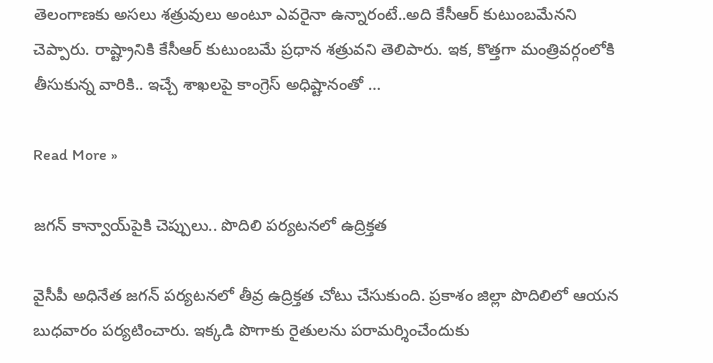తెలంగాణ‌కు అస‌లు శ‌త్రువులు అంటూ ఎవ‌రైనా ఉన్నారంటే..అది కేసీఆర్ కుటుంబ‌మేన‌ని చెప్పారు. రాష్ట్రానికి కేసీఆర్ కుటుంబ‌మే ప్ర‌ధాన శ‌త్రువ‌ని తెలిపారు. ఇక‌, కొత్త‌గా మంత్రివ‌ర్గంలోకి తీసుకున్న వారికి.. ఇచ్చే శాఖ‌ల‌పై కాంగ్రెస్ అధిష్టానంతో …

Read More »

జ‌గ‌న్ కాన్వాయ్‌పైకి చెప్పులు.. పొదిలి ప‌ర్య‌ట‌నలో ఉద్రిక్త‌త‌

వైసీపీ అధినేత జ‌గ‌న్ ప‌ర్య‌ట‌న‌లో తీవ్ర ఉద్రిక్త‌త చోటు చేసుకుంది. ప్ర‌కాశం జిల్లా పొదిలిలో ఆయ‌న బుధవారం ప‌ర్య‌టించారు. ఇక్క‌డి పొగాకు రైతుల‌ను ప‌రామ‌ర్శించేందుకు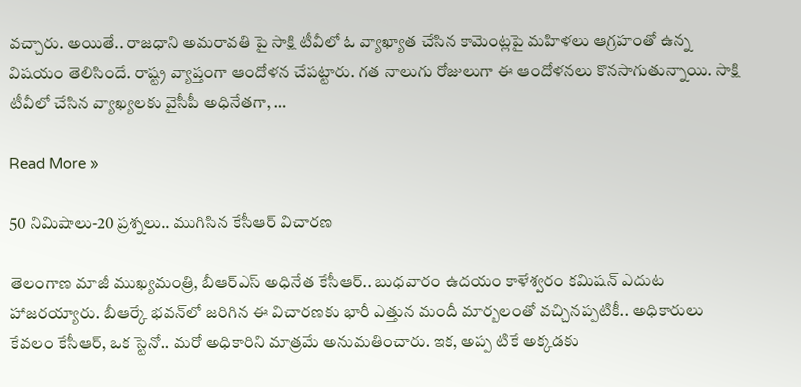వ‌చ్చారు. అయితే.. రాజ‌ధాని అమరావ‌తి పై సాక్షి టీవీలో ఓ వ్యాఖ్యాత చేసిన కామెంట్ల‌పై మ‌హిళ‌లు ఆగ్రహంతో ఉన్న విష‌యం తెలిసిందే. రాష్ట్ర వ్యాప్తంగా ఆందోళ‌న చేప‌ట్టారు. గ‌త నాలుగు రోజులుగా ఈ ఆందోళ‌న‌లు కొన‌సాగుతున్నాయి. సాక్షి టీవీలో చేసిన వ్యాఖ్య‌ల‌కు వైసీపీ అధినేత‌గా, …

Read More »

50 నిమిషాలు-20 ప్ర‌శ్న‌లు.. ముగిసిన కేసీఆర్ విచార‌ణ‌

తెలంగాణ మాజీ ముఖ్య‌మంత్రి, బీఆర్ఎస్ అధినేత కేసీఆర్‌.. బుధ‌వారం ఉద‌యం కాళేశ్వ‌రం క‌మిష‌న్ ఎదుట హాజ‌ర‌య్యారు. బీఆర్కే భ‌వ‌న్‌లో జ‌రిగిన ఈ విచార‌ణ‌కు భారీ ఎత్తున మందీ మార్బ‌లంతో వ‌చ్చినప్పటికీ.. అధికారులు కేవ‌లం కేసీఆర్‌, ఒక స్టెనో.. మ‌రో అధికారిని మాత్ర‌మే అనుమ‌తించారు. ఇక‌, అప్ప టికే అక్క‌డ‌కు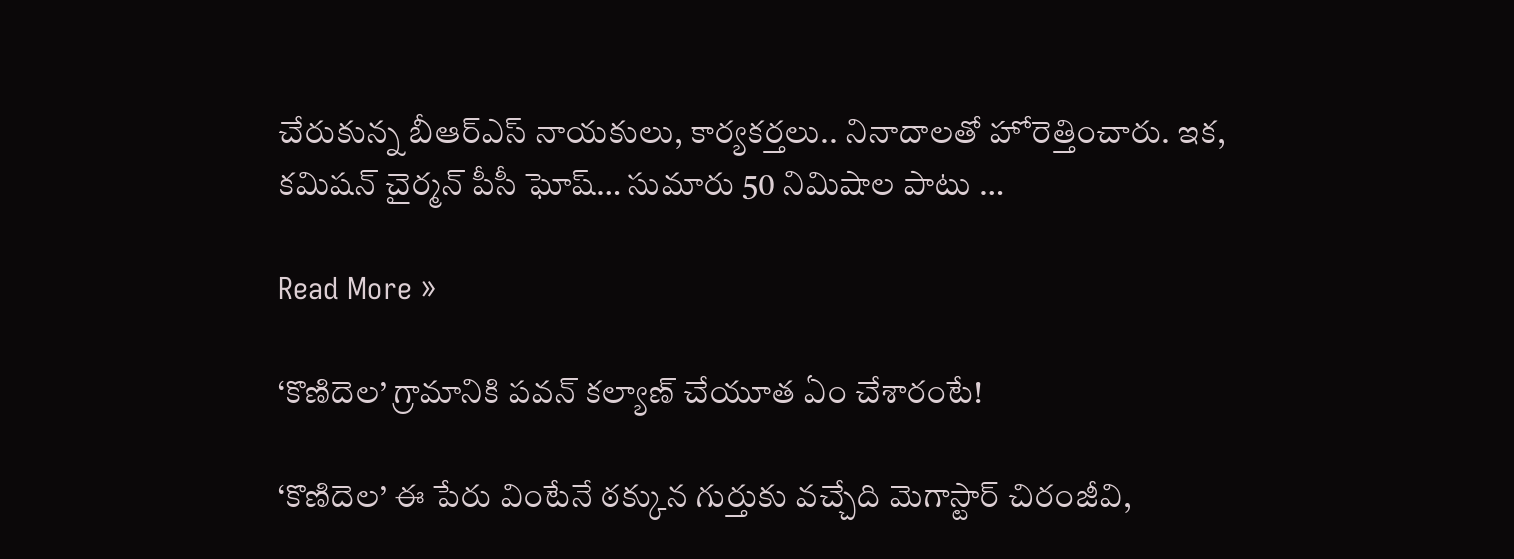చేరుకున్న బీఆర్ఎస్ నాయకులు, కార్య‌క‌ర్త‌లు.. నినాదాల‌తో హోరెత్తించారు. ఇక, క‌మిష‌న్ చైర్మ‌న్ పీసీ ఘోష్‌… సుమారు 50 నిమిషాల పాటు …

Read More »

‘కొణిదెల‌’ గ్రామానికి ప‌వ‌న్ క‌ల్యాణ్ చేయూత ఏం చేశారంటే!

‘కొణిదెల‌’ ఈ పేరు వింటేనే ఠ‌క్కున గుర్తుకు వ‌చ్చేది మెగాస్టార్‌ చిరంజీవి,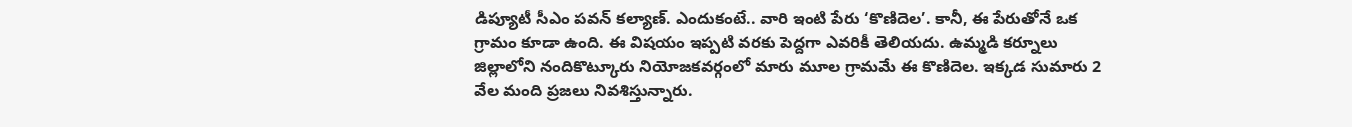డిప్యూటీ సీఎం ప‌వ‌న్ క‌ల్యాణ్‌. ఎందుకంటే.. వారి ఇంటి పేరు ‘కొణిదెల‌’. కానీ, ఈ పేరుతోనే ఒక గ్రామం కూడా ఉంది. ఈ విష‌యం ఇప్ప‌టి వ‌ర‌కు పెద్ద‌గా ఎవ‌రికీ తెలియ‌దు. ఉమ్మ‌డి క‌ర్నూలు జిల్లాలోని నందికొట్కూరు నియోజ‌క‌వ‌ర్గంలో మారు మూల గ్రామమే ఈ కొణిదెల‌. ఇక్క‌డ సుమారు 2 వేల మంది ప్ర‌జ‌లు నివ‌శిస్తున్నారు.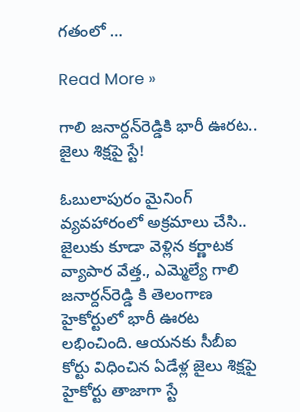గ‌తంలో …

Read More »

గాలి జ‌నార్ద‌న్‌రెడ్డికి భారీ ఊర‌ట‌.. జైలు శిక్షపై స్టే!

ఓబులాపురం మైనింగ్ వ్య‌వ‌హారంలో అక్ర‌మాలు చేసి.. జైలుకు కూడా వెళ్లిన క‌ర్ణాట‌క వ్యాపార వేత్త‌., ఎమ్మెల్యే గాలి జ‌నార్ద‌న్‌రెడ్డి కి తెలంగాణ హైకోర్టులో భారీ ఊర‌ట ల‌భించింది. ఆయ‌న‌కు సీబీఐ కోర్టు విధించిన ఏడేళ్ల జైలు శిక్ష‌పై హైకోర్టు తాజాగా స్టే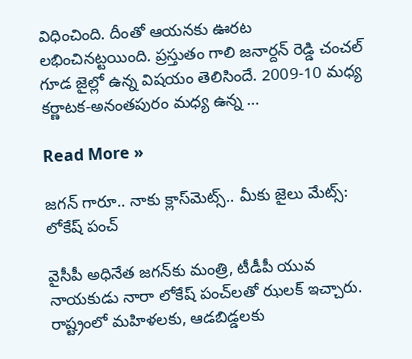విధించింది. దీంతో ఆయ‌న‌కు ఊర‌ట ల‌భించిన‌ట్ట‌యింది. ప్ర‌స్తుతం గాలి జ‌నార్ద‌న్ రెడ్డి చంచ‌ల్ గూడ జైల్లో ఉన్న విష‌యం తెలిసిందే. 2009-10 మ‌ధ్య క‌ర్ణాట‌క‌-అనంత‌పురం మ‌ధ్య ఉన్న …

Read More »

జ‌గ‌న్ గారూ.. నాకు క్లాస్‌మెట్స్‌.. మీకు జైలు మేట్స్‌: లోకేష్ పంచ్‌

వైసీపీ అధినేత జ‌గ‌న్‌కు మంత్రి, టీడీపీ యువ నాయ‌కుడు నారా లోకేష్ పంచ్‌ల‌తో ఝ‌ల‌క్ ఇచ్చారు. రాష్ట్రంలో మ‌హిళ‌ల‌కు, ఆడ‌బిడ్డ‌ల‌కు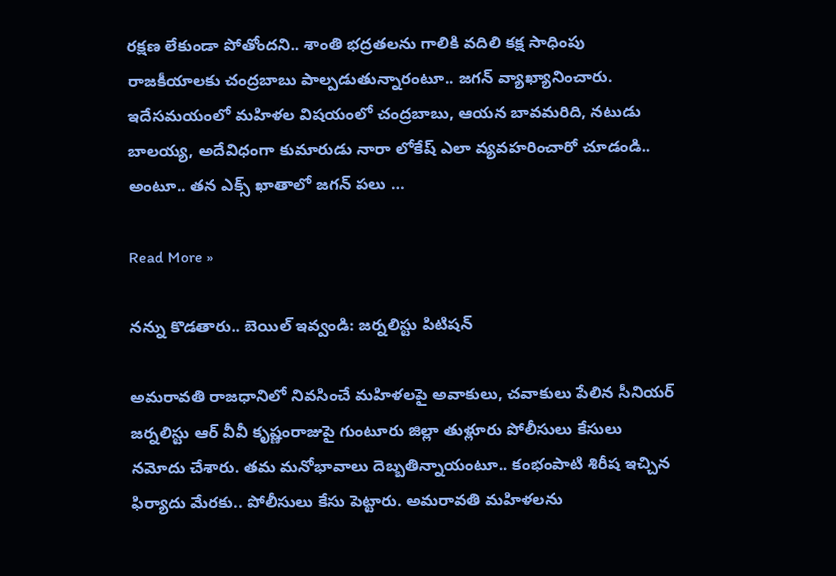ర‌క్ష‌ణ లేకుండా పోతోంద‌ని.. శాంతి భ‌ద్ర‌త‌ల‌ను గాలికి వ‌దిలి క‌క్ష సాధింపు రాజ‌కీయాల‌కు చంద్ర‌బాబు పాల్ప‌డుతున్నారంటూ.. జ‌గ‌న్ వ్యాఖ్యానించారు. ఇదేస‌మ‌యంలో మ‌హిళ‌ల విష‌యంలో చంద్ర‌బాబు, ఆయ‌న బావ‌మ‌రిది, న‌టుడు బాల‌య్య‌, అదేవిధంగా కుమారుడు నారా లోకేష్ ఎలా వ్య‌వ‌హ‌రించారో చూడండి.. అంటూ.. త‌న ఎక్స్ ఖాతాలో జ‌గ‌న్ ప‌లు …

Read More »

న‌న్ను కొడ‌తారు.. బెయిల్ ఇవ్వండి: జ‌ర్న‌లిస్టు పిటిష‌న్‌

అమ‌రావ‌తి రాజ‌ధానిలో నివ‌సించే మ‌హిళ‌ల‌పై అవాకులు, చ‌వాకులు పేలిన సీనియ‌ర్ జ‌ర్న‌లిస్టు ఆర్ వీవీ కృష్ణంరాజుపై గుంటూరు జిల్లా తుళ్లూరు పోలీసులు కేసులు న‌మోదు చేశారు. త‌మ మ‌నోభావాలు దెబ్బ‌తిన్నాయంటూ.. కంభంపాటి శిరీష ఇచ్చిన ఫిర్యాదు మేర‌కు.. పోలీసులు కేసు పెట్టారు. అమ‌రావ‌తి మ‌హిళ‌ల‌ను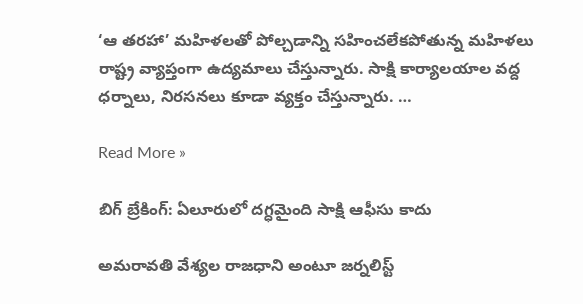‘ఆ త‌ర‌హా’ మ‌హిళ‌ల‌తో పోల్చ‌డాన్ని స‌హించ‌లేక‌పోతున్న మ‌హిళ‌లు రాష్ట్ర వ్యాప్తంగా ఉద్య‌మాలు చేస్తున్నారు. సాక్షి కార్యాల‌యాల వ‌ద్ద ధ‌ర్నాలు, నిర‌స‌న‌లు కూడా వ్య‌క్తం చేస్తున్నారు. …

Read More »

బిగ్ బ్రేకింగ్: ఏలూరులో దగ్ధమైంది సాక్షి ఆఫీసు కాదు

అమరావతి వేశ్యల రాజధాని అంటూ జర్నలిస్ట్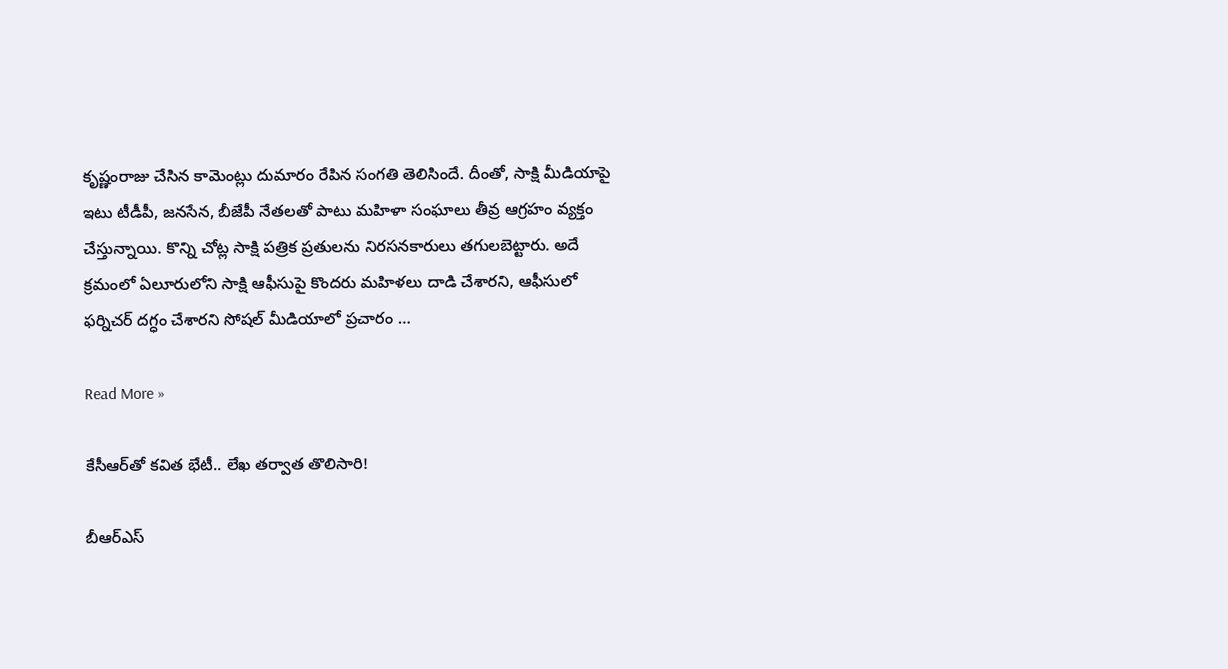కృష్ణంరాజు చేసిన కామెంట్లు దుమారం రేపిన సంగతి తెలిసిందే. దీంతో, సాక్షి మీడియాపై ఇటు టీడీపీ, జనసేన, బీజేపీ నేతలతో పాటు మహిళా సంఘాలు తీవ్ర ఆగ్రహం వ్యక్తం చేస్తున్నాయి. కొన్ని చోట్ల సాక్షి పత్రిక ప్రతులను నిరసనకారులు తగులబెట్టారు. అదే క్రమంలో ఏలూరులోని సాక్షి ఆఫీసుపై కొందరు మహిళలు దాడి చేశారని, ఆఫీసులో ఫర్నిచర్ దగ్ధం చేశారని సోషల్ మీడియాలో ప్రచారం …

Read More »

కేసీఆర్‌తో క‌విత భేటీ.. లేఖ త‌ర్వాత తొలిసారి!

బీఆర్ఎస్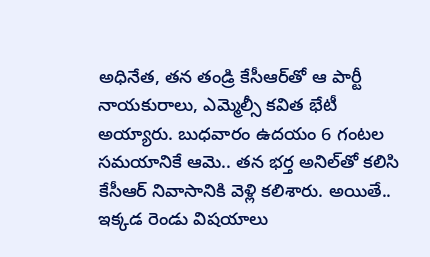అధినేత‌, త‌న తండ్రి కేసీఆర్‌తో ఆ పార్టీ నాయ‌కురాలు, ఎమ్మెల్సీ క‌విత భేటీ అయ్యారు. బుధవారం ఉద‌యం 6 గంట‌ల స‌మ‌యానికే ఆమె.. త‌న భ‌ర్త అనిల్‌తో క‌లిసి కేసీఆర్ నివాసానికి వెళ్లి క‌లిశారు. అయితే.. ఇక్క‌డ రెండు విష‌యాలు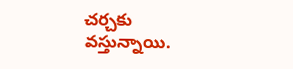చ‌ర్చ‌కు వ‌స్తున్నాయి.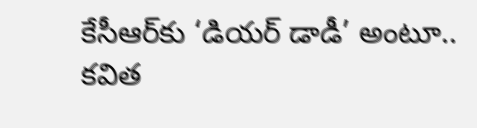కేసీఆర్‌కు ‘డియ‌ర్ డాడీ’ అంటూ.. క‌విత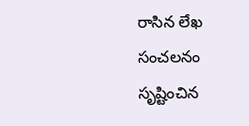రాసిన లేఖ సంచ‌ల‌నం సృష్టించిన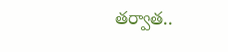త‌ర్వాత‌..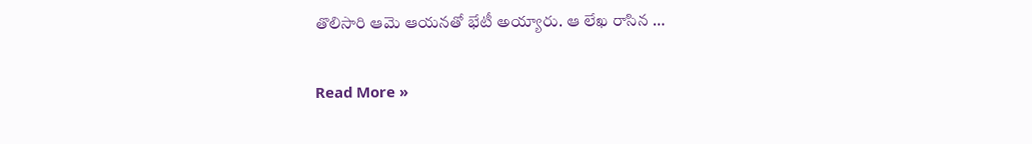తొలిసారి ఆమె ఆయ‌న‌తో భేటీ అయ్యారు. ఆ లేఖ రాసిన …

Read More »